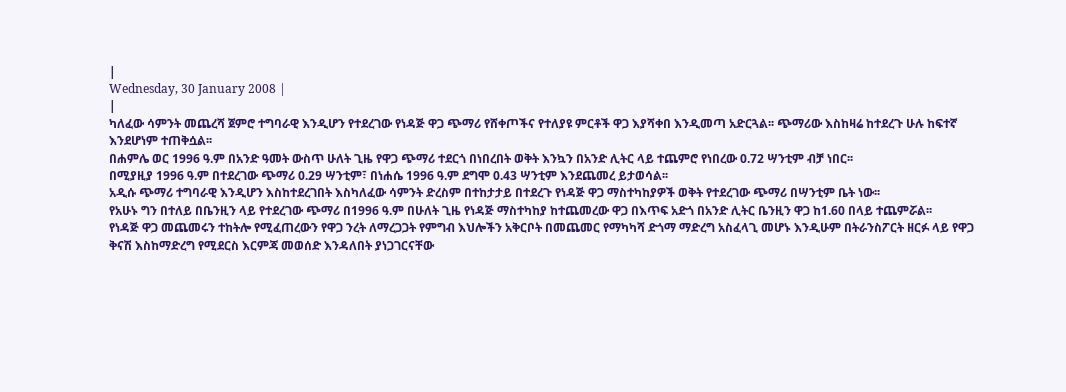|
Wednesday, 30 January 2008 |
|
ካለፈው ሳምንት መጨረሻ ጀምሮ ተግባራዊ እንዲሆን የተደረገው የነዳጅ ዋጋ ጭማሪ የሸቀጦችና የተለያዩ ምርቶች ዋጋ እያሻቀበ እንዲመጣ አድርጓል፡፡ ጭማሪው እስከዛሬ ከተደረጉ ሁሉ ከፍተኛ እንደሆነም ተጠቅሷል፡፡
በሐምሌ ወር 1996 ዓ.ም በአንድ ዓመት ውስጥ ሁለት ጊዜ የዋጋ ጭማሪ ተደርጎ በነበረበት ወቅት እንኳን በአንድ ሊትር ላይ ተጨምሮ የነበረው 0.72 ሣንቲም ብቻ ነበር፡፡
በሚያዚያ 1996 ዓ.ም በተደረገው ጭማሪ 0.29 ሣንቲም፣ በነሐሴ 1996 ዓ.ም ደግሞ 0.43 ሣንቲም እንደጨመረ ይታወሳል፡፡
አዲሱ ጭማሪ ተግባራዊ እንዲሆን እስከተደረገበት እስካለፈው ሳምንት ድረስም በተከታታይ በተደረጉ የነዳጅ ዋጋ ማስተካከያዎች ወቅት የተደረገው ጭማሪ በሣንቲም ቤት ነው፡፡
የአሁኑ ግን በተለይ በቤንዚን ላይ የተደረገው ጭማሪ በ1996 ዓ.ም በሁለት ጊዜ የነዳጅ ማስተካከያ ከተጨመረው ዋጋ በእጥፍ አድጎ በአንድ ሊትር ቤንዚን ዋጋ ከ1.60 በላይ ተጨምሯል፡፡
የነዳጅ ዋጋ መጨመሩን ተከትሎ የሚፈጠረውን የዋጋ ንረት ለማረጋጋት የምግብ እህሎችን አቅርቦት በመጨመር የማካካሻ ድጎማ ማድረግ አስፈላጊ መሆኑ እንዲሁም በትራንስፖርት ዘርፉ ላይ የዋጋ ቅናሽ እስከማድረግ የሚደርስ እርምጃ መወሰድ እንዳለበት ያነጋገርናቸው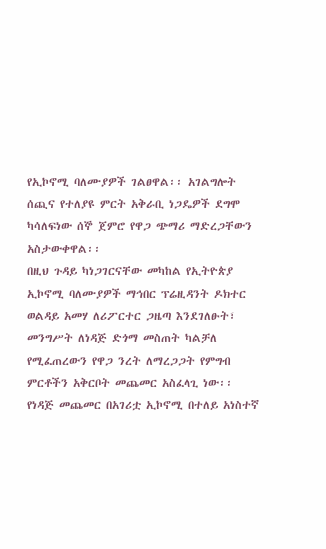የኢኮኖሚ ባለሙያዎች ገልፀዋል፡፡ አገልግሎት ሰጪና የተለያዩ ምርት አቅራቢ ነጋዴዎች ደግሞ ካሳለፍነው ሰኞ ጀምሮ የዋጋ ጭማሪ ማድረጋቸውን አስታውቀዋል፡፡
በዚህ ጉዳይ ካነጋገርናቸው መካከል የኢትዮጵያ ኢኮኖሚ ባለሙያዎች ማኅበር ፕሬዚዳንት ዶክተር ወልዳይ አመሃ ለሪፖርተር ጋዜጣ እንደገለፁት፣ መንግሥት ለነዳጅ ድጎማ መስጠት ካልቻለ የሚፈጠረውን የዋጋ ንረት ለማረጋጋት የምግብ ምርቶችን አቅርቦት መጨመር አስፈላጊ ነው፡፡
የነዳጅ መጨመር በአገሪቷ ኢኮኖሚ በተለይ አነስተኛ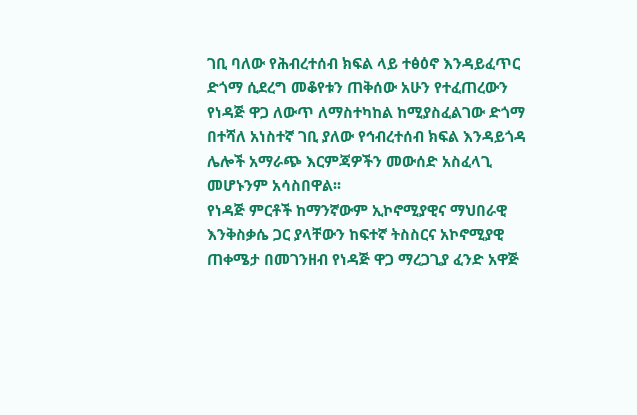ገቢ ባለው የሕብረተሰብ ክፍል ላይ ተፅዕኖ እንዳይፈጥር ድጎማ ሲደረግ መቆየቱን ጠቅሰው አሁን የተፈጠረውን የነዳጅ ዋጋ ለውጥ ለማስተካከል ከሚያስፈልገው ድጎማ በተሻለ አነስተኛ ገቢ ያለው የኅብረተሰብ ክፍል እንዳይጎዳ ሌሎች አማራጭ እርምጃዎችን መውሰድ አስፈላጊ መሆኑንም አሳስበዋል፡፡
የነዳጅ ምርቶች ከማንኛውም ኢኮኖሚያዊና ማህበራዊ እንቅስቃሴ ጋር ያላቸውን ከፍተኛ ትስስርና አኮኖሚያዊ ጠቀሜታ በመገንዘብ የነዳጅ ዋጋ ማረጋጊያ ፈንድ አዋጅ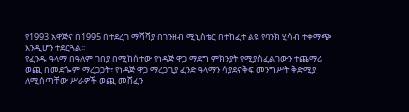የ1993 አዋጅና በ1995 በተደረገ ማሻሻያ በገንዘብ ሚኒስቴር በተከፈተ ልዩ የባንክ ሂሳብ ተቀማጭ እንዲሆን ተደርጓል፡፡
የፈንዱ ዓላማ በዓለም ገበያ በሚከሰተው የነዳጅ ዋጋ ማደግ ምክንያት የሚያስፈልገውን ተጨማሪ ወጪ በመደጐም ማረጋጋት፣ የነዳጅ ዋጋ ማረጋጊያ ፈንድ ዓላማን ሳያደናቅፍ መንግሥት ቅድሚያ ለሚሰጣቸው ሥራዎች ወጪ መሸፈን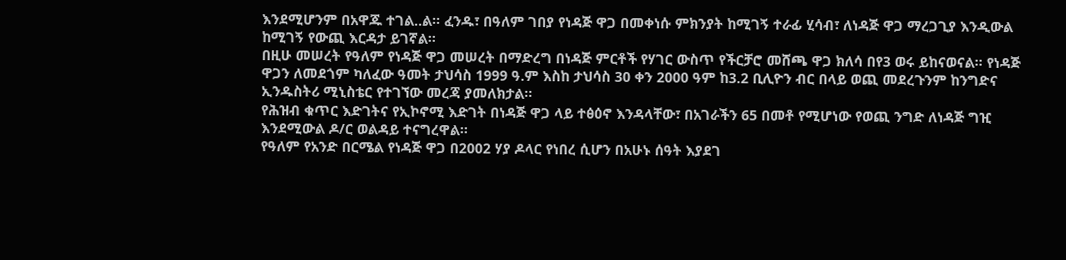እንደሚሆንም በአዋጁ ተገል..ል፡፡ ፈንዱ፣ በዓለም ገበያ የነዳጅ ዋጋ በመቀነሱ ምክንያት ከሚገኝ ተራፊ ሂሳብ፣ ለነዳጅ ዋጋ ማረጋጊያ እንዲውል ከሚገኝ የውጪ እርዳታ ይገኛል፡፡
በዚሁ መሠረት የዓለም የነዳጅ ዋጋ መሠረት በማድረግ በነዳጅ ምርቶች የሃገር ውስጥ የችርቻሮ መሸጫ ዋጋ ክለሳ በየ3 ወሩ ይከናወናል፡፡ የነዳጅ ዋጋን ለመደጎም ካለፈው ዓመት ታህሳስ 1999 ዓ.ም እስከ ታህሳስ 30 ቀን 2000 ዓም ከ3.2 ቢሊዮን ብር በላይ ወጪ መደረጉንም ከንግድና ኢንዱስትሪ ሚኒስቴር የተገኘው መረጃ ያመለክታል፡፡
የሕዝብ ቁጥር እድገትና የኢኮኖሚ እድገት በነዳጅ ዋጋ ላይ ተፅዕኖ እንዳላቸው፣ በአገራችን 65 በመቶ የሚሆነው የወጪ ንግድ ለነዳጅ ግዢ እንደሚውል ዶ/ር ወልዳይ ተናግረዋል፡፡
የዓለም የአንድ በርሜል የነዳጅ ዋጋ በ2002 ሃያ ዶላር የነበረ ሲሆን በአሁኑ ሰዓት እያደገ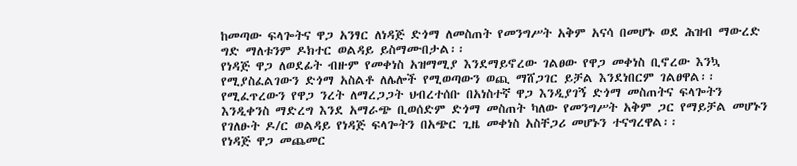ከመጣው ፍላጐትና ዋጋ አንፃር ለነዳጅ ድጎማ ለመስጠት የመንግሥት አቅም አናሳ በመሆኑ ወደ ሕዝብ ማውረድ ግድ ማለቱንም ዶክተር ወልዳይ ይስማሙበታል፡፡
የነዳጅ ዋጋ ለወደፊት ብዙም የመቀነስ አዝማሚያ እንደማይኖረው ገልፀው የዋጋ መቀነስ ቢኖረው እንኳ የሚያስፈልገውን ድጎማ አስልቶ ለሌሎች የሚወጣውን ወጪ ማሸጋገር ይቻል እንደነበርም ገልፀዋል፡፡
የሚፈጥረውን የዋጋ ንረት ለማረጋጋት ህብረተሰቡ በአነስተኛ ዋጋ እንዲያገኝ ድጎማ መስጠትና ፍላጐትን እንዲቀንስ ማድረግ እንደ አማራጭ ቢወሰድም ድጎማ መስጠት ካለው የመንግሥት አቅም ጋር የማይቻል መሆኑን የገለፁት ዶ/ር ወልዳይ የነዳጅ ፍላጐትን በአጭር ጊዜ መቀነስ አስቸጋሪ መሆኑን ተናግረዋል፡፡
የነዳጅ ዋጋ መጨመር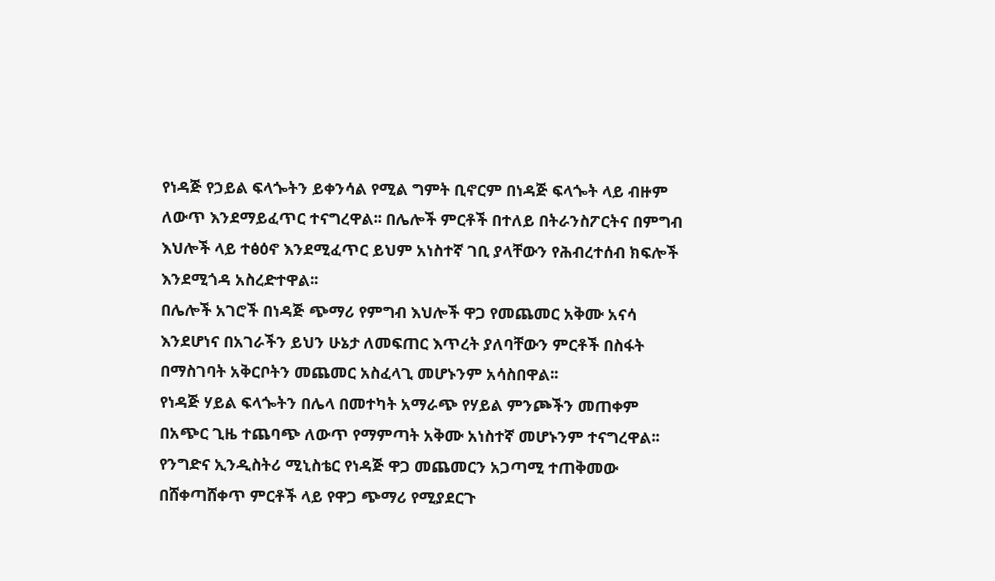የነዳጅ የኃይል ፍላጐትን ይቀንሳል የሚል ግምት ቢኖርም በነዳጅ ፍላጐት ላይ ብዙም ለውጥ እንደማይፈጥር ተናግረዋል፡፡ በሌሎች ምርቶች በተለይ በትራንስፖርትና በምግብ እህሎች ላይ ተፅዕኖ እንደሚፈጥር ይህም አነስተኛ ገቢ ያላቸውን የሕብረተሰብ ክፍሎች እንደሚጎዳ አስረድተዋል፡፡
በሌሎች አገሮች በነዳጅ ጭማሪ የምግብ እህሎች ዋጋ የመጨመር አቅሙ አናሳ እንደሆነና በአገራችን ይህን ሁኔታ ለመፍጠር እጥረት ያለባቸውን ምርቶች በስፋት በማስገባት አቅርቦትን መጨመር አስፈላጊ መሆኑንም አሳስበዋል፡፡
የነዳጅ ሃይል ፍላጐትን በሌላ በመተካት አማራጭ የሃይል ምንጮችን መጠቀም በአጭር ጊዜ ተጨባጭ ለውጥ የማምጣት አቅሙ አነስተኛ መሆኑንም ተናግረዋል፡፡
የንግድና ኢንዲስትሪ ሚኒስቴር የነዳጅ ዋጋ መጨመርን አጋጣሚ ተጠቅመው በሸቀጣሸቀጥ ምርቶች ላይ የዋጋ ጭማሪ የሚያደርጉ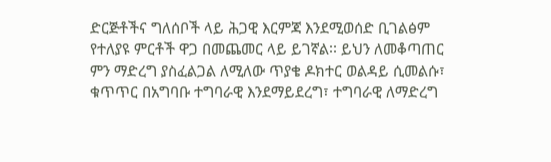ድርጅቶችና ግለሰቦች ላይ ሕጋዊ እርምጃ እንደሚወሰድ ቢገልፅም የተለያዩ ምርቶች ዋጋ በመጨመር ላይ ይገኛል፡፡ ይህን ለመቆጣጠር ምን ማድረግ ያስፈልጋል ለሚለው ጥያቄ ዶክተር ወልዳይ ሲመልሱ፣ ቁጥጥር በአግባቡ ተግባራዊ እንደማይደረግ፣ ተግባራዊ ለማድረግ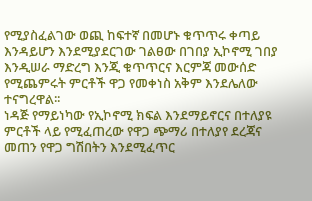የሚያስፈልገው ወጪ ከፍተኛ በመሆኑ ቁጥጥሩ ቀጣይ እንዳይሆን እንደሚያደርገው ገልፀው በገበያ ኢኮኖሚ ገበያ እንዲሠራ ማድረግ እንጂ ቁጥጥርና እርምጃ መውሰድ የሚጨምሩት ምርቶች ዋጋ የመቀነስ አቅም እንደሌለው ተናግረዋል፡፡
ነዳጅ የማይነካው የኢኮኖሚ ክፍል እንደማይኖርና በተለያዩ ምርቶች ላይ የሚፈጠረው የዋጋ ጭማሪ በተለያየ ደረጃና መጠን የዋጋ ግሽበትን እንደሚፈጥር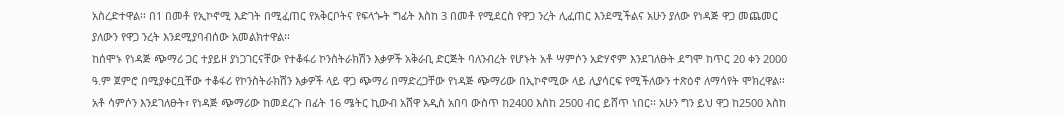አስረድተዋል፡፡ በ1 በመቶ የኢኮኖሚ እድገት በሚፈጠር የአቅርቦትና የፍላጐት ግፊት እስከ 3 በመቶ የሚደርስ የዋጋ ንረት ሊፈጠር እንደሚችልና አሁን ያለው የነዳጅ ዋጋ መጨመር ያለውን የዋጋ ንረት እንደሚያባብሰው አመልክተዋል፡፡
ከሰሞኑ የነዳጅ ጭማሪ ጋር ተያይዞ ያነጋገርናቸው የተቆፋሪ ኮንስትራክሽን እቃዎች አቅራቢ ድርጅት ባለንብረት የሆኑት አቶ ሣምሶን አድሃኖም እንደገለፁት ደግሞ ከጥር 20 ቀን 2000 ዓ.ም ጀምሮ በሚያቀርቧቸው ተቆፋሪ የኮንስትራክሽን እቃዎች ላይ ዋጋ ጭማሪ በማድረጋቸው የነዳጅ ጭማሪው በኢኮኖሚው ላይ ሊያሳርፍ የሚችለውን ተጽዕኖ ለማሳየት ሞክረዋል፡፡
አቶ ሳምሶን እንደገለፁት፣ የነዳጅ ጭማሪው ከመደረጉ በፊት 16 ሜትር ኪውብ አሸዋ አዲስ አበባ ውስጥ ከ2400 እስከ 2500 ብር ይሸጥ ነበር፡፡ አሁን ግን ይህ ዋጋ ከ2500 እስከ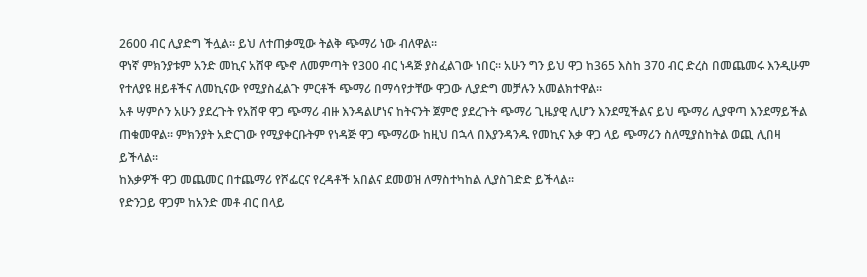2600 ብር ሊያድግ ችሏል፡፡ ይህ ለተጠቃሚው ትልቅ ጭማሪ ነው ብለዋል፡፡
ዋነኛ ምክንያቱም አንድ መኪና አሸዋ ጭኖ ለመምጣት የ300 ብር ነዳጅ ያስፈልገው ነበር፡፡ አሁን ግን ይህ ዋጋ ከ365 እስከ 370 ብር ድረስ በመጨመሩ እንዲሁም የተለያዩ ዘይቶችና ለመኪናው የሚያስፈልጉ ምርቶች ጭማሪ በማሳየታቸው ዋጋው ሊያድግ መቻሉን አመልክተዋል፡፡
አቶ ሣምሶን አሁን ያደረጉት የአሸዋ ዋጋ ጭማሪ ብዙ እንዳልሆነና ከትናንት ጀምሮ ያደረጉት ጭማሪ ጊዜያዊ ሊሆን እንደሚችልና ይህ ጭማሪ ሊያዋጣ እንደማይችል ጠቁመዋል፡፡ ምክንያት አድርገው የሚያቀርቡትም የነዳጅ ዋጋ ጭማሪው ከዚህ በኋላ በእያንዳንዱ የመኪና እቃ ዋጋ ላይ ጭማሪን ስለሚያስከትል ወጪ ሊበዛ ይችላል፡፡
ከእቃዎች ዋጋ መጨመር በተጨማሪ የሾፌርና የረዳቶች አበልና ደመወዝ ለማስተካከል ሊያስገድድ ይችላል፡፡
የድንጋይ ዋጋም ከአንድ መቶ ብር በላይ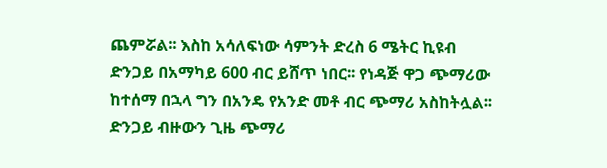ጨምሯል፡፡ እስከ አሳለፍነው ሳምንት ድረስ 6 ሜትር ኪዩብ ድንጋይ በአማካይ 600 ብር ይሸጥ ነበር፡፡ የነዳጅ ዋጋ ጭማሪው ከተሰማ በኋላ ግን በአንዴ የአንድ መቶ ብር ጭማሪ አስከትሏል፡፡
ድንጋይ ብዙውን ጊዜ ጭማሪ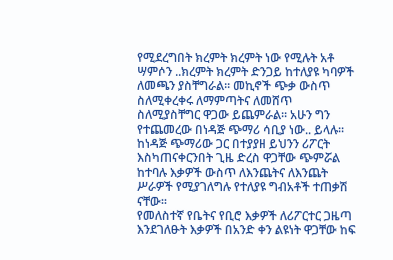የሚደረግበት ክረምት ክረምት ነው የሚሉት አቶ ሣምሶን ..ክረምት ክረምት ድንጋይ ከተለያዩ ካባዎች ለመጫን ያስቸግራል፡፡ መኪኖች ጭቃ ውስጥ ስለሚቀረቀሩ ለማምጣትና ለመሸጥ ስለሚያስቸግር ዋጋው ይጨምራል፡፡ አሁን ግን የተጨመረው በነዳጅ ጭማሪ ሳቢያ ነው.. ይላሉ፡፡
ከነዳጅ ጭማሪው ጋር በተያያዘ ይህንን ሪፖርት እስካጠናቀርንበት ጊዜ ድረስ ዋጋቸው ጭምሯል ከተባሉ እቃዎች ውስጥ ለእንጨትና ለእንጨት ሥራዎች የሚያገለግሉ የተለያዩ ግብአቶች ተጠቃሽ ናቸው፡፡
የመለስተኛ የቤትና የቢሮ እቃዎች ለሪፖርተር ጋዜጣ እንደገለፁት እቃዎች በአንድ ቀን ልዩነት ዋጋቸው ከፍ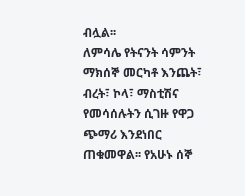ብሏል፡፡
ለምሳሌ የትናንት ሳምንት ማክሰኞ መርካቶ እንጨት፣ ብረት፣ ኮላ፣ ማስቲሽና የመሳሰሉትን ሲገዙ የዋጋ ጭማሪ እንደነበር ጠቁመዋል፡፡ የአሁኑ ሰኞ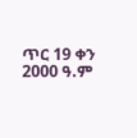ጥር 19 ቀን 2000 ዓ.ም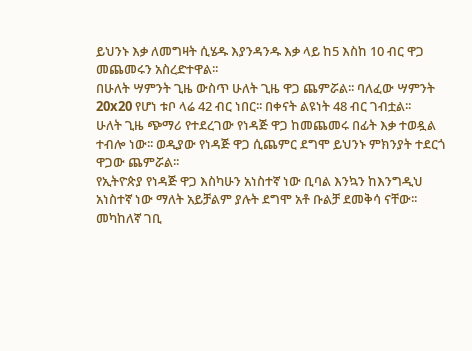ይህንኑ እቃ ለመግዛት ሲሄዱ እያንዳንዱ እቃ ላይ ከ5 እስከ 10 ብር ዋጋ መጨመሩን አስረድተዋል፡፡
በሁለት ሣምንት ጊዜ ውስጥ ሁለት ጊዜ ዋጋ ጨምሯል፡፡ ባለፈው ሣምንት 20x20 የሆነ ቱቦ ላሬ 42 ብር ነበር፡፡ በቀናት ልዩነት 48 ብር ገብቷል፡፡
ሁለት ጊዜ ጭማሪ የተደረገው የነዳጅ ዋጋ ከመጨመሩ በፊት እቃ ተወዷል ተብሎ ነው፡፡ ወዲያው የነዳጅ ዋጋ ሲጨምር ደግሞ ይህንኑ ምክንያት ተደርጎ ዋጋው ጨምሯል፡፡
የኢትዮጵያ የነዳጅ ዋጋ እስካሁን አነስተኛ ነው ቢባል እንኳን ከእንግዲህ አነስተኛ ነው ማለት አይቻልም ያሉት ደግሞ አቶ ቡልቻ ደመቅሳ ናቸው፡፡
መካከለኛ ገቢ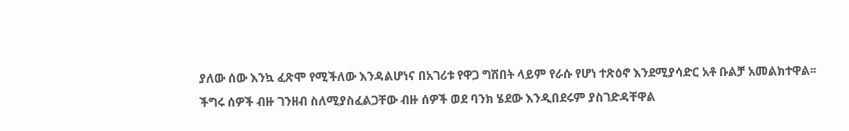ያለው ሰው እንኳ ፈጽሞ የሚችለው እንዳልሆነና በአገሪቱ የዋጋ ግሽበት ላይም የራሱ የሆነ ተጽዕኖ እንደሚያሳድር አቶ ቡልቻ አመልክተዋል፡፡
ችግሩ ሰዎች ብዙ ገንዘብ ስለሚያስፈልጋቸው ብዙ ሰዎች ወደ ባንክ ሄደው እንዲበደሩም ያስገድዳቸዋል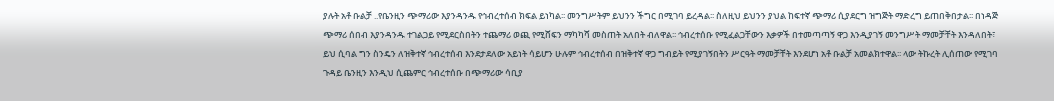ያሉት አቶ ቡልቻ ..የቤንዚን ጭማሪው እያንዳንዱ የኅብረተሰብ ክፍል ይነካል፡፡ መንግሥትም ይህንን ችግር በሚገባ ይረዳል፡፡ ስለዚህ ይህንን ያህል ከፍተኛ ጭማሪ ሲያደርግ ዝግጅት ማድረግ ይጠበቅበታል፡፡ በነዳጅ ጭማሪ ሰበብ እያንዳንዱ ተገልጋይ የሚደርስበትን ተጨማሪ ወጪ የሚሸፍን ማካካሻ መስጠት አለበት ብለዋል፡፡ ኅብረተሰቡ የሚፈልጋቸውን እቃዎች በተመጣጣኝ ዋጋ እንዲያገኝ መንግሥት ማመቻቸት እንዳለበት፣ ይህ ሲባል ግን ስንዴን ለዝቅተኛ ኅብረተሰብ እንደታደለው አይነት ሳይሆን ሁሉም ኅብረተሰብ በዝቅተኛ ዋጋ ግብይት የሚያገኝበትን ሥርዓት ማመቻቸት እንደሆነ አቶ ቡልቻ አመልክተዋል፡፡ ላው ትኩረት ሊሰጠው የሚገባ ጉዳይ ቤንዚን እንዲህ ሲጨምር ኅብረተሰቡ በጭማሪው ሳቢያ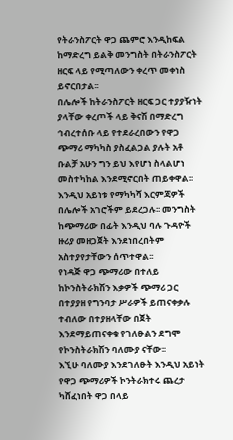የትራንስፖርት ዋጋ ጨምሮ እንዲከፍል ከማድረግ ይልቅ መንግስት በትራንስፖርት ዘርፍ ላይ የሚጣለውን ቀረጥ መቀነስ ይኖርበታል፡፡
በሌሎች ከትራንስፖርት ዘርፍ ጋር ተያያዥነት ያላቸው ቀረጦች ላይ ቅናሽ በማድረግ ኅብረተሰቡ ላይ የተደራረበውን የዋጋ ጭማሪ ማካካስ ያስፈልጋል ያሉት አቶ ቡልቻ አሁን ግን ይህ እየሆነ ስላልሆነ መስተካከል እንደሚኖርበት ጠይቀዋል፡፡
እንዲህ አይነቱ የማካካሻ እርምጃዎች በሌሎች አገሮችም ይደረጋሉ፡፡ መንግስት ከጭማሪው በፊት እንዲህ ባሉ ጉዳዮች ዙሪያ መዘጋጀት እንደነበረበትም አስተያየታቸውን ሰጥተዋል፡፡
የነዳጅ ዋጋ ጭማሪው በተለይ ከኮንስትራክሽን እቃዎች ጭማሪ ጋር በተያያዘ የግንባታ ሥራዎች ይጠናቀቃሉ ተብለው በተያዘላቸው በጀት እንደማይጠናቀቁ የገለፁልን ደግሞ የኮንስትራክሽን ባለሙያ ናቸው፡፡
እኚሁ ባለሙያ እንደገለፁት እንዲህ አይነት የዋጋ ጭማሪዎች ኮንትራክተሩ ጨረታ ካሸፈነበት ዋጋ በላይ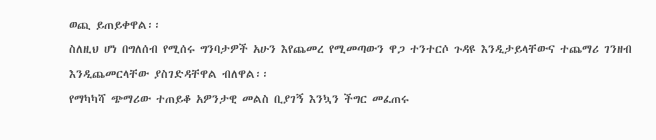ወጪ ይጠይቀዋል፡፡
ስለዚህ ሆነ በግለሰብ የሚሰሩ ግንባታዎች አሁን እየጨመረ የሚመጣውን ዋጋ ተንተርሶ ጉዳዩ እንዲታይላቸውና ተጨማሪ ገንዘብ እንዲጨመርላቸው ያስገድዳቸዋል ብለዋል፡፡
የማካካሻ ጭማሪው ተጠይቆ አዎንታዊ መልስ ቢያገኝ እንኳን ችግር መፈጠሩ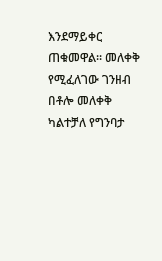እንደማይቀር ጠቁመዋል፡፡ መለቀቅ የሚፈለገው ገንዘብ በቶሎ መለቀቅ ካልተቻለ የግንባታ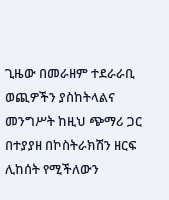ጊዜው በመራዘም ተደራራቢ ወጪዎችን ያስከትላልና መንግሥት ከዚህ ጭማሪ ጋር በተያያዘ በኮስትራክሽን ዘርፍ ሊከሰት የሚችለውን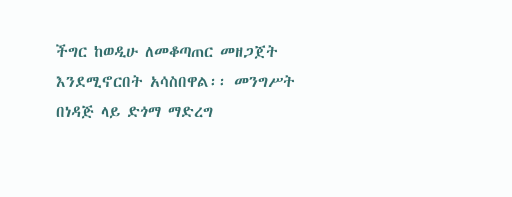ችግር ከወዲሁ ለመቆጣጠር መዘጋጀት እንደሚኖርበት አሳስበዋል፡፡ መንግሥት በነዳጅ ላይ ድጎማ ማድረግ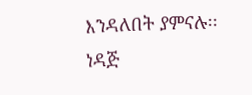እንዳለበት ያምናሉ፡፡
ነዳጅ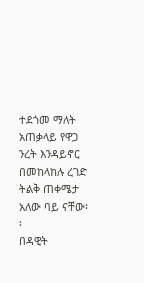ተደጎመ ማለት አጠቃላይ የዋጋ ንረት እንዳይኖር በመከላከሉ ረገድ ትልቅ ጠቀሜታ አለው ባይ ናቸው፡፡
በዳዊት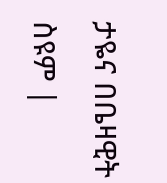ታዬና በቤዛዊት ስዩም |